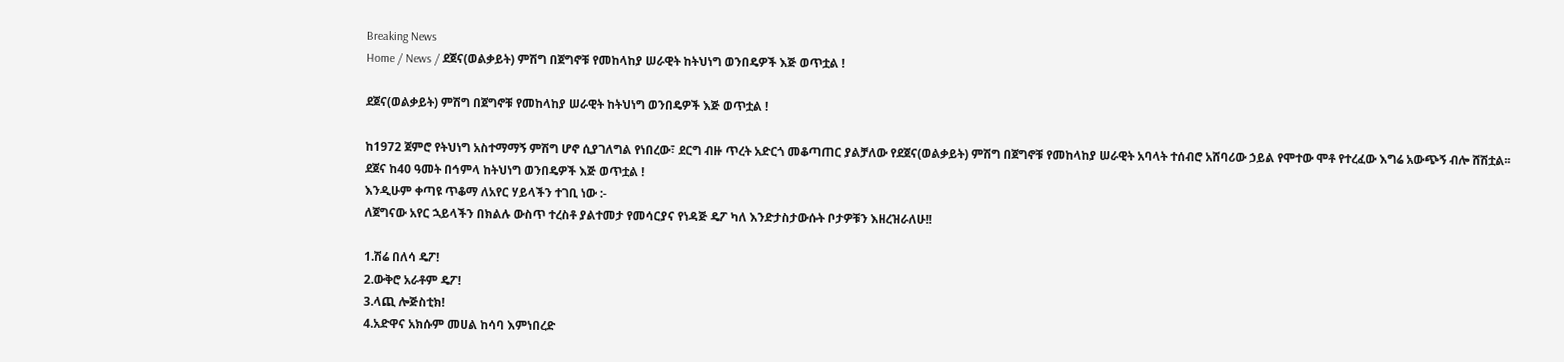Breaking News
Home / News / ደጀና(ወልቃይት) ምሽግ በጀግኖቹ የመከላከያ ሠራዊት ከትህነግ ወንበዴዎች እጅ ወጥቷል !

ደጀና(ወልቃይት) ምሽግ በጀግኖቹ የመከላከያ ሠራዊት ከትህነግ ወንበዴዎች እጅ ወጥቷል !

ከ1972 ጀምሮ የትህነግ አስተማማኝ ምሽግ ሆኖ ሲያገለግል የነበረው፣ ደርግ ብዙ ጥረት አድርጎ መቆጣጠር ያልቻለው የደጀና(ወልቃይት) ምሽግ በጀግኖቹ የመከላከያ ሠራዊት አባላት ተሰብሮ አሸባሪው ኃይል የሞተው ሞቶ የተረፈው እግሬ አውጭኝ ብሎ ሸሽቷል፡፡
ደጀና ከ40 ዓመት በኅምላ ከትህነግ ወንበዴዎች እጅ ወጥቷል !
እንዲሁም ቀጣዩ ጥቆማ ለአየር ሃይላችን ተገቢ ነው :-
ለጀግናው አየር ኋይላችን በክልሉ ውስጥ ተረስቶ ያልተመታ የመሳርያና የነዳጅ ዴፖ ካለ እንድታስታውሱት ቦታዎቹን እዘረዝራለሁ!!

1.ሽሬ በለሳ ዴፖ!
2.ውቅሮ አራቶም ዴፖ!
3.ላጪ ሎጅስቲክ!
4.አድዋና አክሱም መሀል ከሳባ እምነበረድ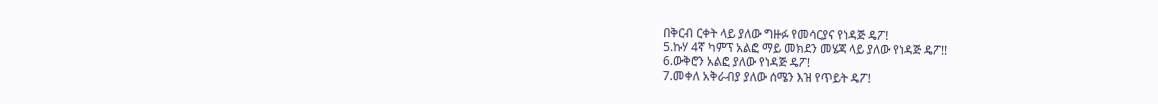በቅርብ ርቀት ላይ ያለው ግዙፉ የመሳርያና የነዳጅ ዴፖ!
5.ኩሃ 4ኛ ካምፕ አልፎ ማይ መክደን መሄጃ ላይ ያለው የነዳጅ ዴፖ!!
6.ውቅሮን አልፎ ያለው የነዳጅ ዴፖ!
7.መቀለ አቅራብያ ያለው ሰሜን እዝ የጥይት ዴፖ!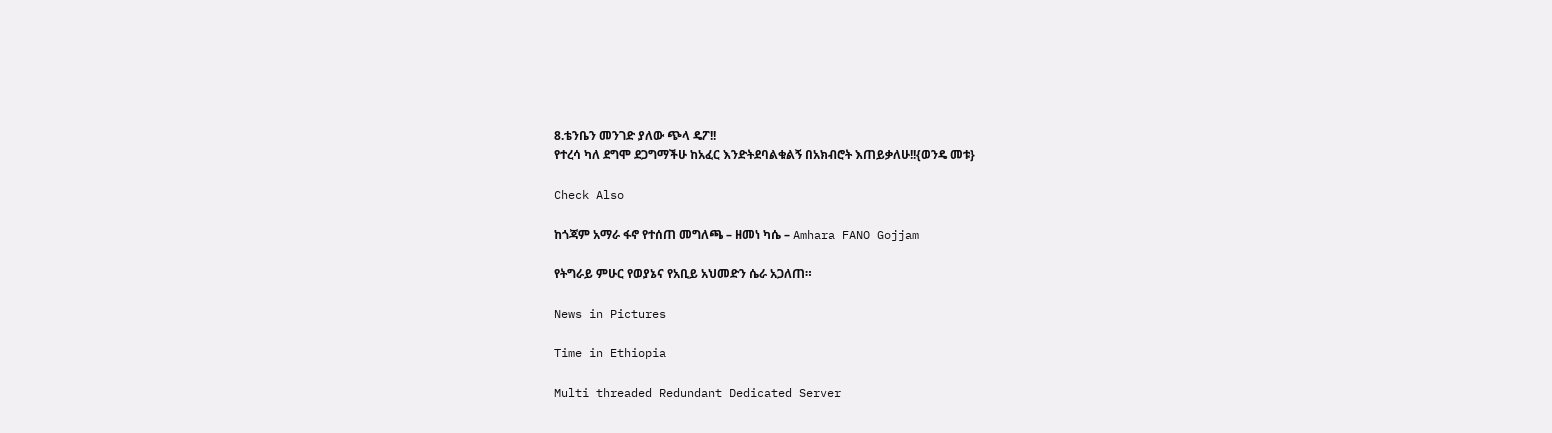8.ቴንቤን መንገድ ያለው ጭላ ዴፖ!!
የተረሳ ካለ ደግሞ ደጋግማችሁ ከአፈር እንድትደባልቁልኝ በአክብሮት እጠይቃለሁ!!{ወንዴ መቱ}

Check Also

ከጎጃም አማራ ፋኖ የተሰጠ መግለጫ – ዘመነ ካሴ – Amhara FANO Gojjam

የትግራይ ምሁር የወያኔና የአቢይ አህመድን ሴራ አጋለጠ።

News in Pictures

Time in Ethiopia

Multi threaded Redundant Dedicated Server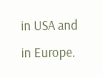in USA and in Europe.